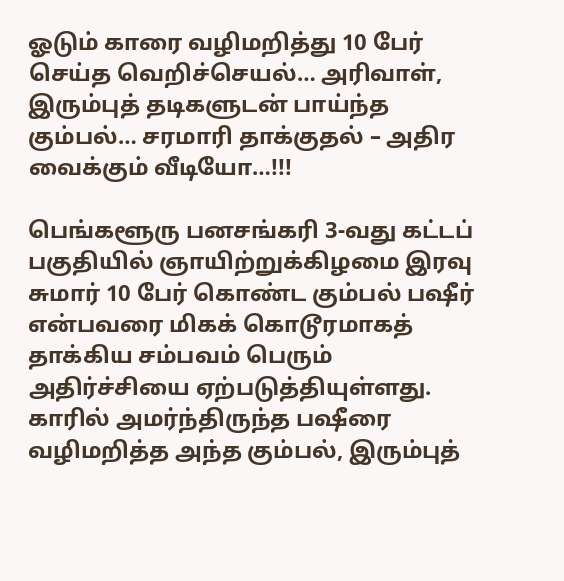ஓடும் காரை வழிமறித்து 10 பேர் செய்த வெறிச்செயல்… அரிவாள், இரும்புத் தடிகளுடன் பாய்ந்த கும்பல்… சரமாரி தாக்குதல் – அதிர வைக்கும் வீடியோ…!!!

பெங்களூரு பனசங்கரி 3-வது கட்டப் பகுதியில் ஞாயிற்றுக்கிழமை இரவு சுமார் 10 பேர் கொண்ட கும்பல் பஷீர் என்பவரை மிகக் கொடூரமாகத் தாக்கிய சம்பவம் பெரும் அதிர்ச்சியை ஏற்படுத்தியுள்ளது. காரில் அமர்ந்திருந்த பஷீரை வழிமறித்த அந்த கும்பல், இரும்புத்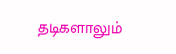தடிகளாலும்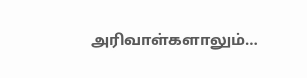அரிவாள்களாலும்…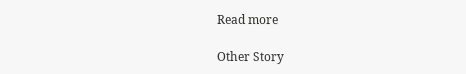Read more

Other Story